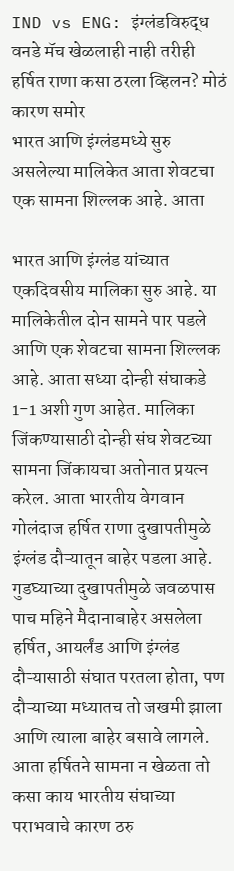IND vs ENG: इंग्लंडविरुद्ध वनडे मॅच खेळलाही नाही तरीही हर्षित राणा कसा ठरला व्हिलन? मोठं कारण समोर
भारत आणि इंग्लंडमध्ये सुरु असलेल्या मालिकेत आता शेवटचा एक सामना शिल्लक आहे. आता

भारत आणि इंग्लंड यांच्यात एकदिवसीय मालिका सुरु आहे. या मालिकेतील दोन सामने पार पडले आणि एक शेवटचा सामना शिल्लक आहे. आता सध्या दोन्ही संघाकडे 1-1 अशी गुण आहेत. मालिका जिंकण्यासाठी दोन्ही संघ शेवटच्या सामना जिंकायचा अतोनात प्रयत्न करेल. आता भारतीय वेगवान गोलंदाज हर्षित राणा दुखापतीमुळे इंग्लंड दौऱ्यातून बाहेर पडला आहे. गुडघ्याच्या दुखापतीमुळे जवळपास पाच महिने मैदानाबाहेर असलेला हर्षित, आयर्लंड आणि इंग्लंड दौऱ्यासाठी संघात परतला होता, पण दौऱ्याच्या मध्यातच तो जखमी झाला आणि त्याला बाहेर बसावे लागले. आता हर्षितने सामना न खेळता तो कसा काय भारतीय संघाच्या पराभवाचे कारण ठरु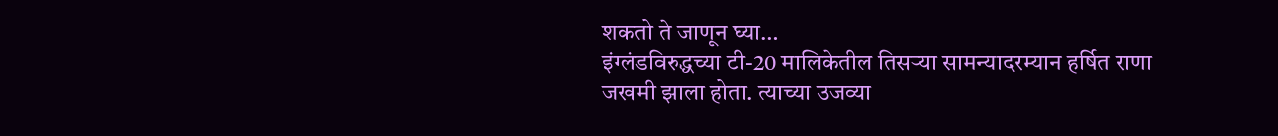शकतो ते जाणून घ्या…
इंग्लंडविरुद्धच्या टी-20 मालिकेतील तिसऱ्या सामन्यादरम्यान हर्षित राणा जखमी झाला होता. त्याच्या उजव्या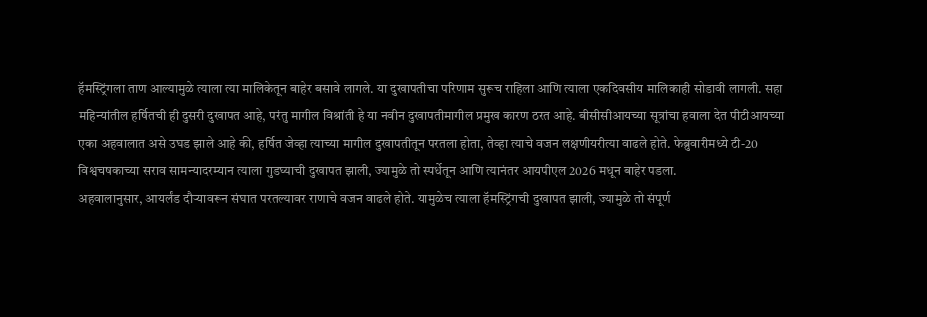हॅमस्ट्रिंगला ताण आल्यामुळे त्याला त्या मालिकेतून बाहेर बसावे लागले. या दुखापतीचा परिणाम सुरूच राहिला आणि त्याला एकदिवसीय मालिकाही सोडावी लागली. सहा महिन्यांतील हर्षितची ही दुसरी दुखापत आहे, परंतु मागील विश्रांती हे या नवीन दुखापतीमागील प्रमुख कारण ठरत आहे. बीसीसीआयच्या सूत्रांचा हवाला देत पीटीआयच्या एका अहवालात असे उघड झाले आहे की, हर्षित जेव्हा त्याच्या मागील दुखापतीतून परतला होता, तेव्हा त्याचे वजन लक्षणीयरीत्या वाढले होते. फेब्रुवारीमध्ये टी-20 विश्वचषकाच्या सराव सामन्यादरम्यान त्याला गुडघ्याची दुखापत झाली, ज्यामुळे तो स्पर्धेतून आणि त्यानंतर आयपीएल 2026 मधून बाहेर पडला.
अहवालानुसार, आयर्लंड दौऱ्यावरून संघात परतल्यावर राणाचे वजन वाढले होते. यामुळेच त्याला हॅमस्ट्रिंगची दुखापत झाली, ज्यामुळे तो संपूर्ण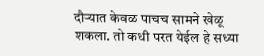दौऱ्यात केवळ पाचच सामने खेळू शकला. तो कधी परत येईल हे सध्या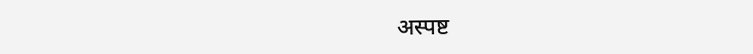अस्पष्ट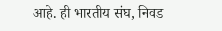आहे. ही भारतीय संघ, निवड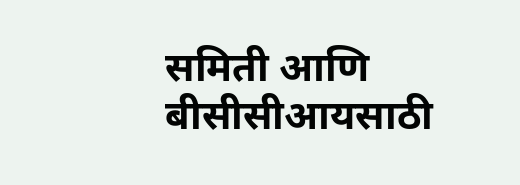समिती आणि बीसीसीआयसाठी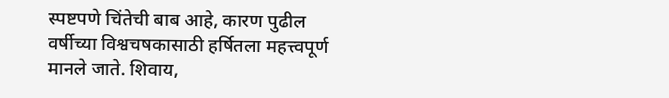स्पष्टपणे चिंतेची बाब आहे, कारण पुढील वर्षीच्या विश्वचषकासाठी हर्षितला महत्त्वपूर्ण मानले जाते. शिवाय,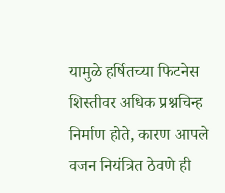यामुळे हर्षितच्या फिटनेस शिस्तीवर अधिक प्रश्नचिन्ह निर्माण होते, कारण आपले वजन नियंत्रित ठेवणे ही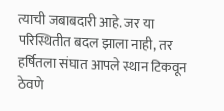त्याची जबाबदारी आहे. जर या परिस्थितीत बदल झाला नाही, तर हर्षितला संघात आपले स्थान टिकवून ठेवणे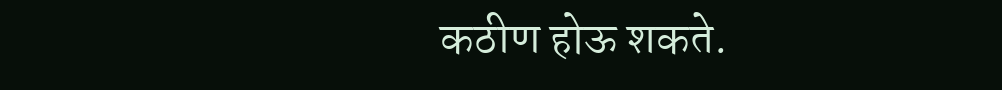कठीण होऊ शकते.